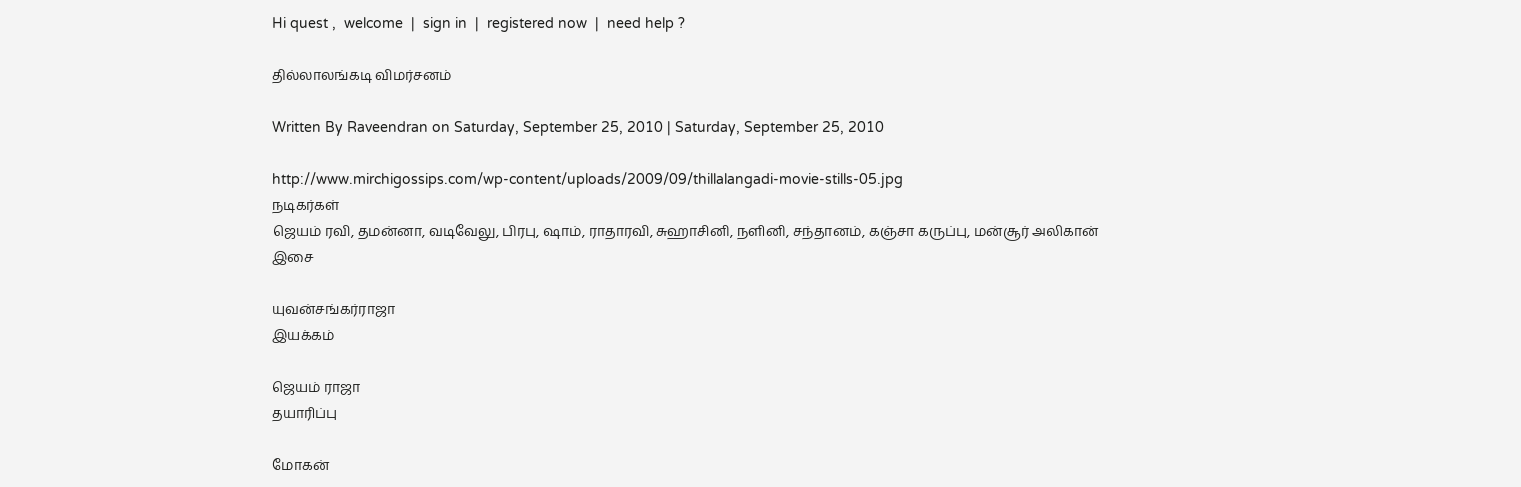Hi quest ,  welcome  |  sign in  |  registered now  |  need help ?

தில்லாலங்கடி விமர்சனம்

Written By Raveendran on Saturday, September 25, 2010 | Saturday, September 25, 2010

http://www.mirchigossips.com/wp-content/uploads/2009/09/thillalangadi-movie-stills-05.jpg
நடிகர்கள்
ஜெயம் ரவி, தமன்னா, வடிவேலு, பிரபு, ஷாம், ராதாரவி, சுஹாசினி, நளினி, சந்தானம், கஞ்சா கருப்பு, மன்சூர் அலிகான்
இசை

யுவன்சங்கர்ராஜா
இயக்கம்

ஜெயம் ராஜா
தயாரிப்பு

மோகன்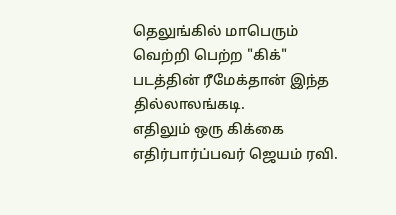தெலுங்கில் மாபெரும் வெற்றி பெற்ற "கிக்" படத்தின் ரீமேக்தான் இந்த தில்லாலங்கடி.
எதிலும் ஒரு கிக்கை எதிர்பார்ப்பவர் ஜெயம் ரவி.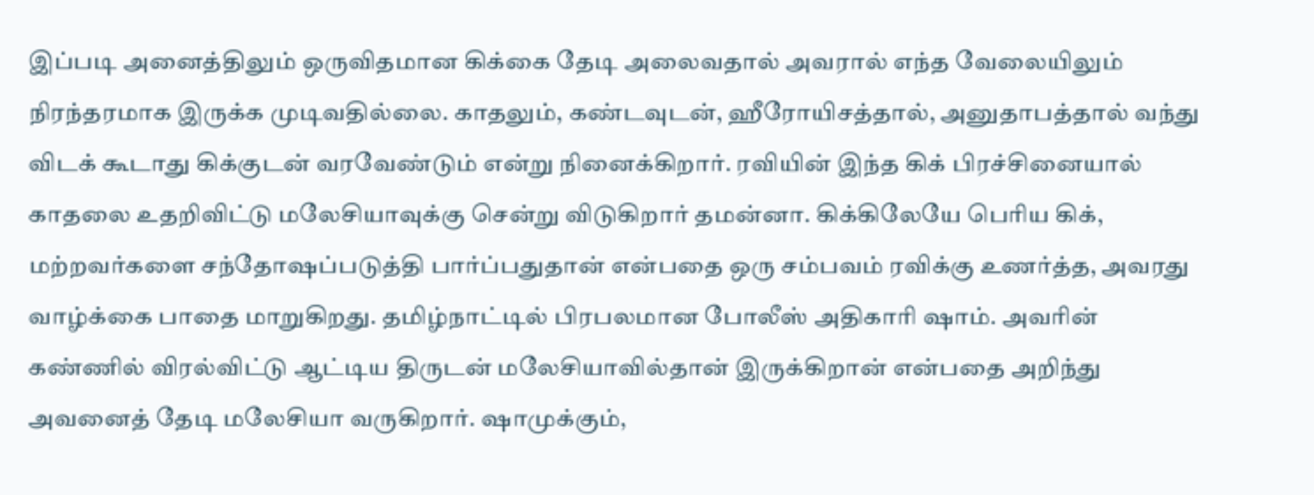இப்படி அனைத்திலும் ஒருவிதமான கிக்கை தேடி அலைவதால் அவரால் எந்த வேலையிலும் நிரந்தரமாக இருக்க முடிவதில்லை. காதலும், கண்டவுடன், ஹீரோயிசத்தால், அனுதாபத்தால் வந்து விடக் கூடாது கிக்குடன் வரவேண்டும் என்று நினைக்கிறார். ரவியின் இந்த கிக் பிரச்சினையால் காதலை உதறிவிட்டு மலேசியாவுக்கு சென்று விடுகிறார் தமன்னா. கிக்கிலேயே பெரிய கிக், மற்றவர்களை சந்தோஷப்படுத்தி பார்ப்பதுதான் என்பதை ஒரு சம்பவம் ரவிக்கு உணர்த்த, அவரது வாழ்க்கை பாதை மாறுகிறது. தமிழ்நாட்டில் பிரபலமான போலீஸ் அதிகாரி ஷாம். அவரின் கண்ணில் விரல்விட்டு ஆட்டிய திருடன் மலேசியாவில்தான் இருக்கிறான் என்பதை அறிந்து அவனைத் தேடி மலேசியா வருகிறார். ஷாமுக்கும்,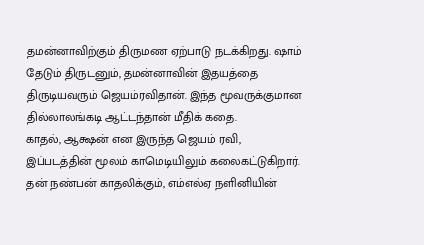தமன்னாவிற்கும் திருமண ஏற்பாடு நடக்கிறது. ஷாம் தேடும் திருடனும், தமன்னாவின் இதயத்தை திருடியவரும் ஜெயம்ரவிதான். இந்த மூவருக்குமான தில்லாலங்கடி ஆட்டந்தான் மீதிக் கதை.
காதல், ஆக்ஷன் என இருந்த ஜெயம் ரவி, இப்படத்தின் மூலம் காமெடியிலும் கலைகட்டுகிறார். தன் நண்பன் காதலிக்கும், எம்எல்ஏ நளினியின்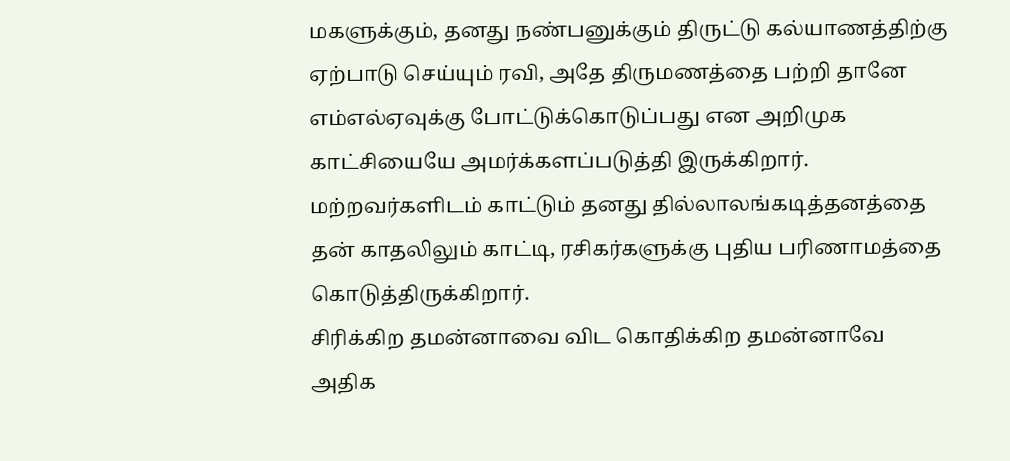மகளுக்கும், தனது நண்பனுக்கும் திருட்டு கல்யாணத்திற்கு ஏற்பாடு செய்யும் ரவி, அதே திருமணத்தை பற்றி தானே எம்எல்ஏவுக்கு போட்டுக்கொடுப்பது என அறிமுக காட்சியையே அமர்க்களப்படுத்தி இருக்கிறார். மற்றவர்களிடம் காட்டும் தனது தில்லாலங்கடித்தனத்தை தன் காதலிலும் காட்டி, ரசிகர்களுக்கு புதிய பரிணாமத்தை கொடுத்திருக்கிறார்.
சிரிக்கிற தமன்னாவை விட கொதிக்கிற தமன்னாவே அதிக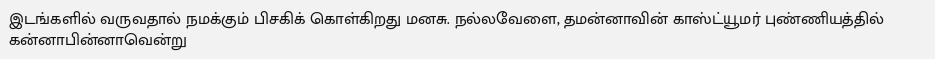இடங்களில் வருவதால் நமக்கும் பிசகிக் கொள்கிறது மனசு. நல்லவேளை, தமன்னாவின் காஸ்ட்யூமர் புண்ணியத்தில் கன்னாபின்னாவென்று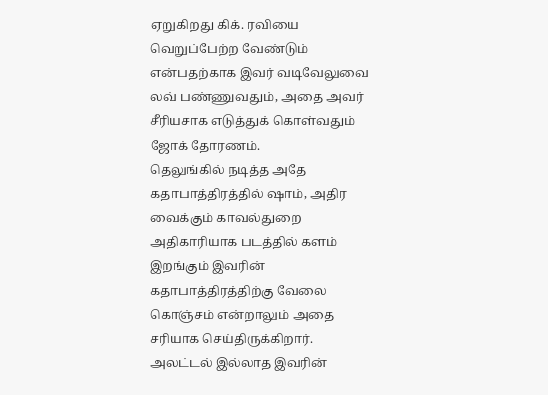ஏறுகிறது கிக். ரவியை வெறுப்பேற்ற வேண்டும் என்பதற்காக இவர் வடிவேலுவை லவ் பண்ணுவதும், அதை அவர் சீரியசாக எடுத்துக் கொள்வதும் ஜோக் தோரணம்.
தெலுங்கில் நடித்த அதே கதாபாத்திரத்தில் ஷாம், அதிர வைக்கும் காவல்துறை அதிகாரியாக படத்தில் களம் இறங்கும் இவரின் கதாபாத்திரத்திற்கு வேலை கொஞ்சம் என்றாலும் அதை சரியாக செய்திருக்கிறார். அலட்டல் இல்லாத இவரின்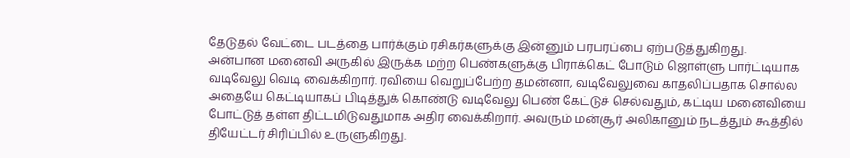தேடுதல் வேட்டை படத்தை பார்க்கும் ரசிகர்களுக்கு இன்னும் பரபரப்பை ஏற்படுத்துகிறது.
அன்பான மனைவி அருகில் இருக்க மற்ற பெண்களுக்கு பிராக்கெட் போடும் ஜொள்ளு பார்ட்டியாக வடிவேலு வெடி வைக்கிறார். ரவியை வெறுப்பேற்ற தமன்னா, வடிவேலுவை காதலிப்பதாக சொல்ல அதையே கெட்டியாகப் பிடித்துக் கொண்டு வடிவேலு பெண் கேட்டுச் செல்வதும், கட்டிய மனைவியை போட்டுத் தள்ள திட்டமிடுவதுமாக அதிர வைக்கிறார். அவரும் மன்சூர் அலிகானும் நடத்தும் கூத்தில் தியேட்டர் சிரிப்பில் உருளுகிறது.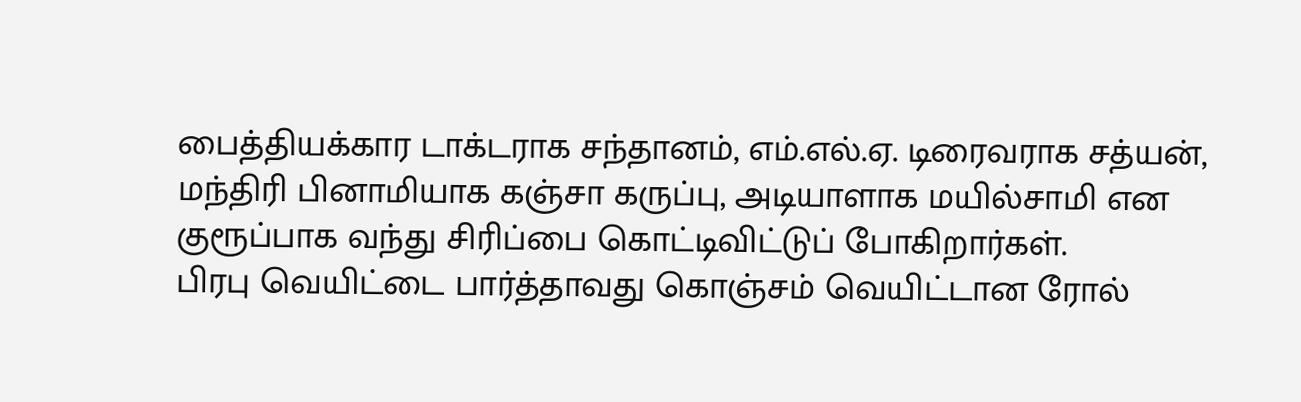பைத்தியக்கார டாக்டராக சந்தானம், எம்.எல்.ஏ. டிரைவராக சத்யன், மந்திரி பினாமியாக கஞ்சா கருப்பு, அடியாளாக மயில்சாமி என குரூப்பாக வந்து சிரிப்பை கொட்டிவிட்டுப் போகிறார்கள்.
பிரபு வெயிட்டை பார்த்தாவது கொஞ்சம் வெயிட்டான ரோல்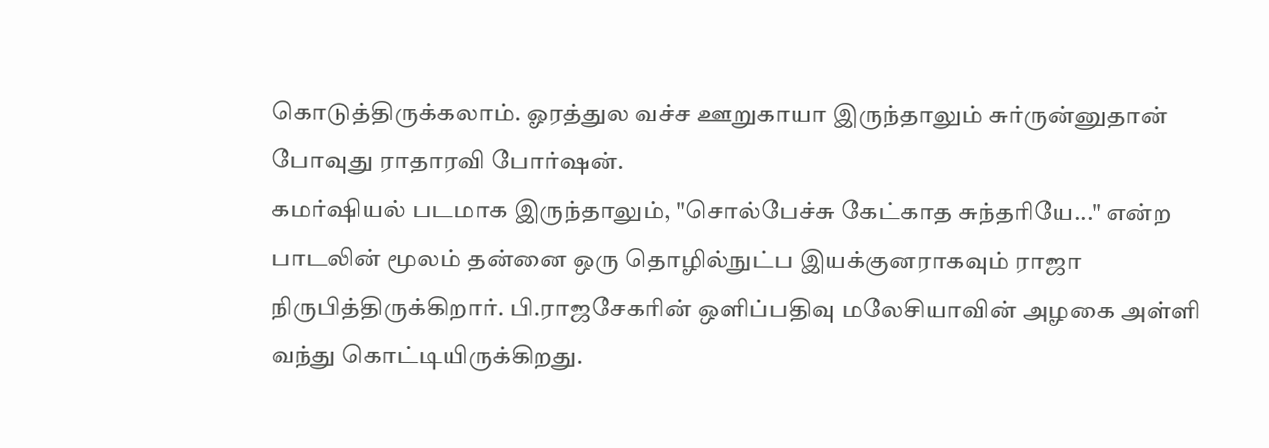கொடுத்திருக்கலாம். ஓரத்துல வச்ச ஊறுகாயா இருந்தாலும் சுர்ருன்னுதான் போவுது ராதாரவி போர்ஷன்.
கமர்ஷியல் படமாக இருந்தாலும், "சொல்பேச்சு கேட்காத சுந்தரியே..." என்ற பாடலின் மூலம் தன்னை ஒரு தொழில்நுட்ப இயக்குனராகவும் ராஜா நிருபித்திருக்கிறார். பி.ராஜசேகரின் ஒளிப்பதிவு மலேசியாவின் அழகை அள்ளி வந்து கொட்டியிருக்கிறது.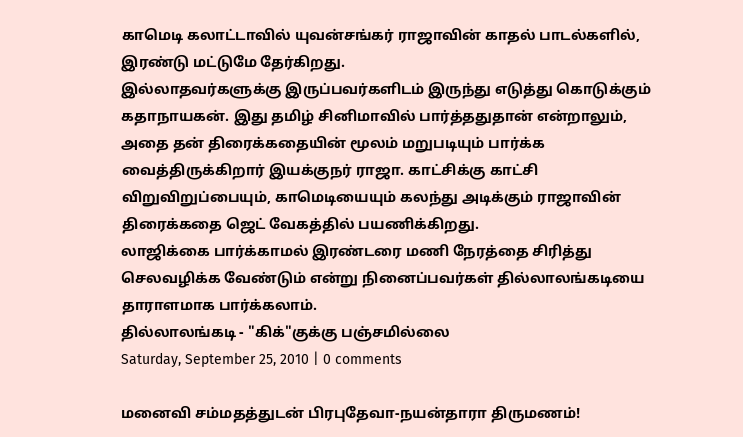காமெடி கலாட்டாவில் யுவன்சங்கர் ராஜாவின் காதல் பாடல்களில், இரண்டு மட்டுமே தேர்கிறது.
இல்லாதவர்களுக்கு இருப்பவர்களிடம் இருந்து எடுத்து கொடுக்கும் கதாநாயகன். இது தமிழ் சினிமாவில் பார்த்ததுதான் என்றாலும், அதை தன் திரைக்கதையின் மூலம் மறுபடியும் பார்க்க வைத்திருக்கிறார் இயக்குநர் ராஜா. காட்சிக்கு காட்சி விறுவிறுப்பையும், காமெடியையும் கலந்து அடிக்கும் ராஜாவின் திரைக்கதை ஜெட் வேகத்தில் பயணிக்கிறது.
லாஜிக்கை பார்க்காமல் இரண்டரை மணி நேரத்தை சிரித்து செலவழிக்க வேண்டும் என்று நினைப்பவர்கள் தில்லாலங்கடியை தாராளமாக பார்க்கலாம்.
தில்லாலங்கடி - "கிக்"குக்கு பஞ்சமில்லை
Saturday, September 25, 2010 | 0 comments

மனைவி சம்மதத்துடன் பிரபுதேவா-நயன்தாரா திருமணம்!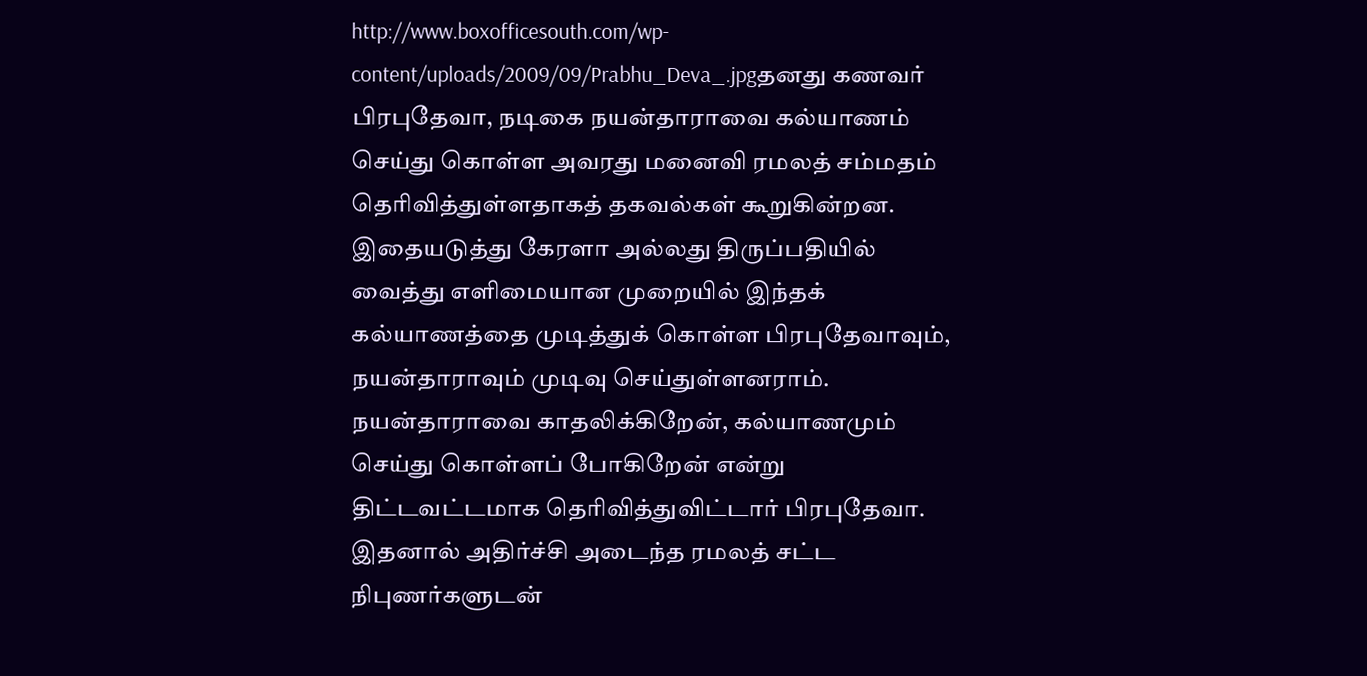http://www.boxofficesouth.com/wp-content/uploads/2009/09/Prabhu_Deva_.jpgதனது கணவர் பிரபுதேவா, நடிகை நயன்தாராவை கல்யாணம் செய்து கொள்ள அவரது மனைவி ரமலத் சம்மதம் தெரிவித்துள்ளதாகத் தகவல்கள் கூறுகின்றன. இதையடுத்து கேரளா அல்லது திருப்பதியில் வைத்து எளிமையான முறையில் இந்தக் கல்யாணத்தை முடித்துக் கொள்ள பிரபுதேவாவும், நயன்தாராவும் முடிவு செய்துள்ளனராம். நயன்தாராவை காதலிக்கிறேன், கல்யாணமும் செய்து கொள்ளப் போகிறேன் என்று திட்டவட்டமாக தெரிவித்துவிட்டார் பிரபுதேவா. இதனால் அதிர்ச்சி அடைந்த ரமலத் சட்ட நிபுணர்களுடன்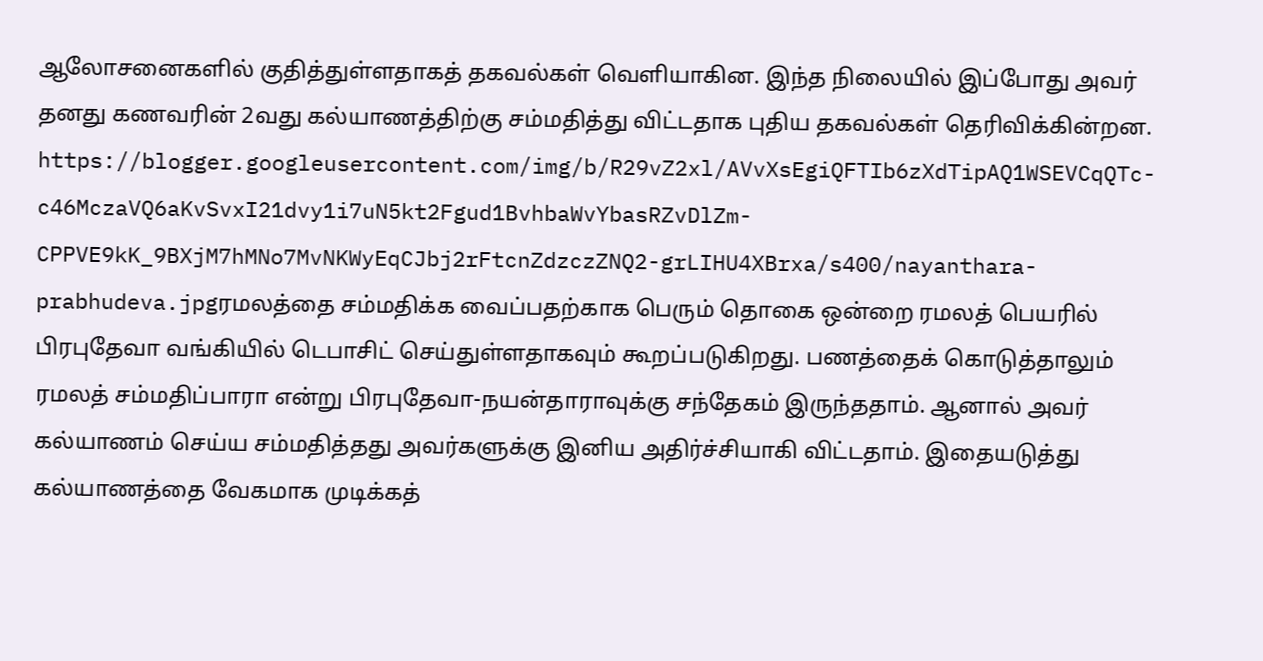ஆலோசனைகளில் குதித்துள்ளதாகத் தகவல்கள் வெளியாகின. இந்த நிலையில் இப்போது அவர் தனது கணவரின் 2வது கல்யாணத்திற்கு சம்மதித்து விட்டதாக புதிய தகவல்கள் தெரிவிக்கின்றன.
https://blogger.googleusercontent.com/img/b/R29vZ2xl/AVvXsEgiQFTIb6zXdTipAQ1WSEVCqQTc-c46MczaVQ6aKvSvxI21dvy1i7uN5kt2Fgud1BvhbaWvYbasRZvDlZm-CPPVE9kK_9BXjM7hMNo7MvNKWyEqCJbj2rFtcnZdzczZNQ2-grLIHU4XBrxa/s400/nayanthara-prabhudeva.jpgரமலத்தை சம்மதிக்க வைப்பதற்காக பெரும் தொகை ஒன்றை ரமலத் பெயரில் பிரபுதேவா வங்கியில் டெபாசிட் செய்துள்ளதாகவும் கூறப்படுகிறது. பணத்தைக் கொடுத்தாலும் ரமலத் சம்மதிப்பாரா என்று பிரபுதேவா-நயன்தாராவுக்கு சந்தேகம் இருந்ததாம். ஆனால் அவர் கல்யாணம் செய்ய சம்மதித்தது அவர்களுக்கு இனிய அதிர்ச்சியாகி விட்டதாம். இதையடுத்து கல்யாணத்தை வேகமாக முடிக்கத்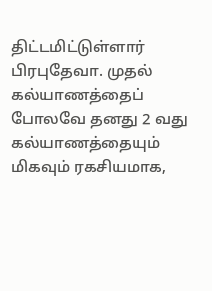திட்டமிட்டுள்ளார் பிரபுதேவா. முதல் கல்யாணத்தைப் போலவே தனது 2 வது கல்யாணத்தையும் மிகவும் ரகசியமாக,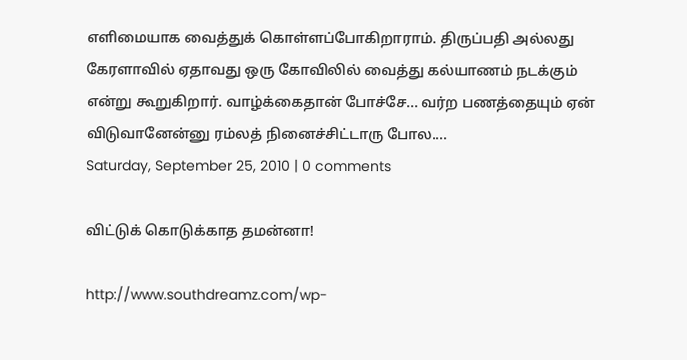எளிமையாக வைத்துக் கொள்ளப்போகிறாராம். திருப்பதி அல்லது கேரளாவில் ஏதாவது ஒரு கோவிலில் வைத்து கல்யாணம் நடக்கும் என்று கூறுகிறார். வாழ்க்கைதான் போச்சே... வர்ற பணத்தையும் ஏன் விடுவானேன்னு ரம்லத் நினைச்சிட்டாரு போல....
Saturday, September 25, 2010 | 0 comments

விட்டுக் கொடுக்காத தமன்னா!

http://www.southdreamz.com/wp-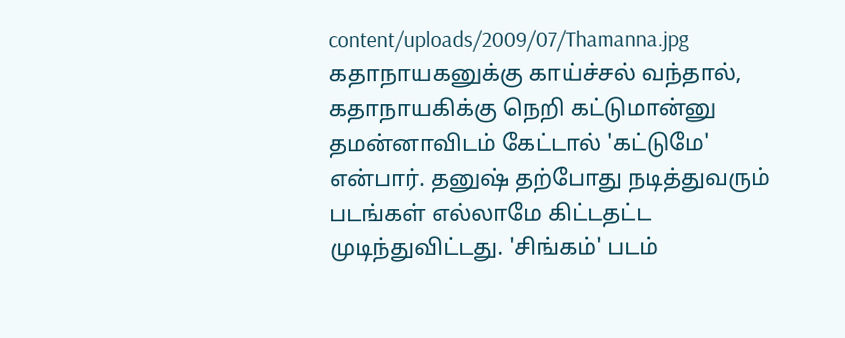content/uploads/2009/07/Thamanna.jpg
கதாநாயகனுக்கு காய்ச்சல் வந்தால், கதாநாயகிக்கு நெறி கட்டுமான்னு தமன்னாவிடம் கேட்டால் 'கட்டுமே' என்பார். தனுஷ் தற்போது நடித்துவரும் படங்கள் எல்லாமே கிட்டதட்ட முடிந்துவிட்டது. 'சிங்கம்' படம்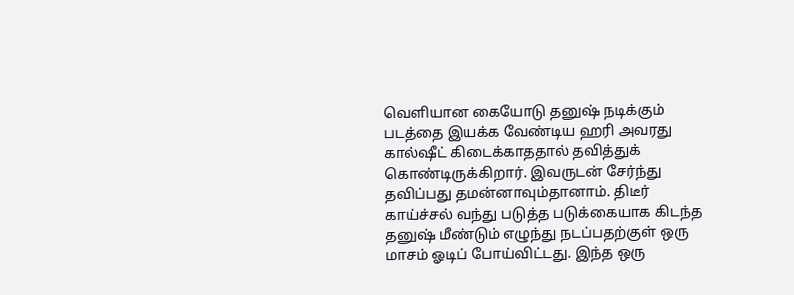வெளியான கையோடு தனுஷ் நடிக்கும் படத்தை இயக்க வேண்டிய ஹரி அவரது கால்ஷீட் கிடைக்காததால் தவித்துக் கொண்டிருக்கிறார். இவருடன் சேர்ந்து தவிப்பது தமன்னாவும்தானாம். திடீர் காய்ச்சல் வந்து படுத்த படுக்கையாக கிடந்த தனுஷ் மீண்டும் எழுந்து நடப்பதற்குள் ஒரு மாசம் ஓடிப் போய்விட்டது. இந்த ஒரு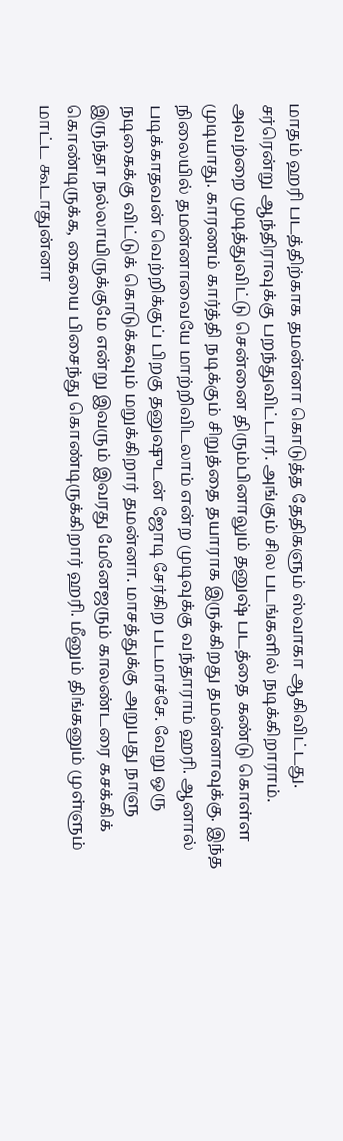மாதம் ஹரி படத்திற்காக தமன்னா கொடுத்த தேதிகளும் ஸ்வாகா ஆகிவிட்டது. சர்ரென்று ஆந்திராவுக்கு பறந்துவிட்டார். அங்கும் சில படங்களில் நடிக்கிறாராம். அவற்றை முடித்துவிட்டு சென்னை திரும்பினாலும் தனுஷ் படத்தை கண்டு கொள்ள முடியாது. காரணம் கார்த்தி நடிக்கும் சிறுத்தை தயாராக இருக்கிறது தமன்னாவுக்கு. இந்த நிலையில் தமன்னாவையே மாற்றிவிடலாம் என்ற முடிவுக்கு வந்தாராம் ஹரி. ஆனால் படிக்காதவன் வெற்றிக்குப் பிறகு தனுஷுடன் ஜோடி சேர்கிற படமாச்சே. வேறு ஒரு நடிகைக்கு விட்டுக் கொடுக்கவும் மறுக்கிறார் தமன்னா. மாசத்துக்கு அறுபது நாளு இருந்தா நல்லாயிருக்குமே என்று இவரும் இவரது மேனேஜரும் காலண்டரை கசக்கிக் கொண்டிருக்க, கையை பிசைந்து கொண்டிருக்கிறார் ஹரி. மீனும் திங்கனும் முள்ளும் மாட்ட கூடாதுன்னா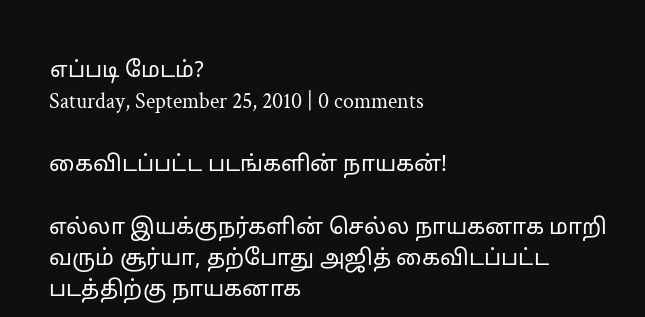எப்படி மேடம்?
Saturday, September 25, 2010 | 0 comments

கைவிடப்பட்ட படங்களின் நாயகன்!

எல்லா இயக்குநர்களின் செல்ல நாயகனாக மாறி வரும் சூர்யா, தற்போது அஜித் கைவிடப்பட்ட படத்திற்கு நாயகனாக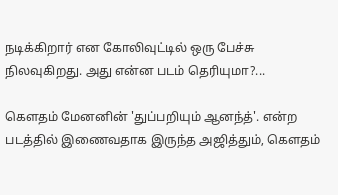நடிக்கிறார் என கோலிவுட்டில் ஒரு பேச்சு நிலவுகிறது. அது என்ன படம் தெரியுமா?...

கௌதம் மேனனின் 'துப்பறியும் ஆனந்த்'. என்ற படத்தில் இணைவதாக இருந்த அஜித்தும், கௌதம்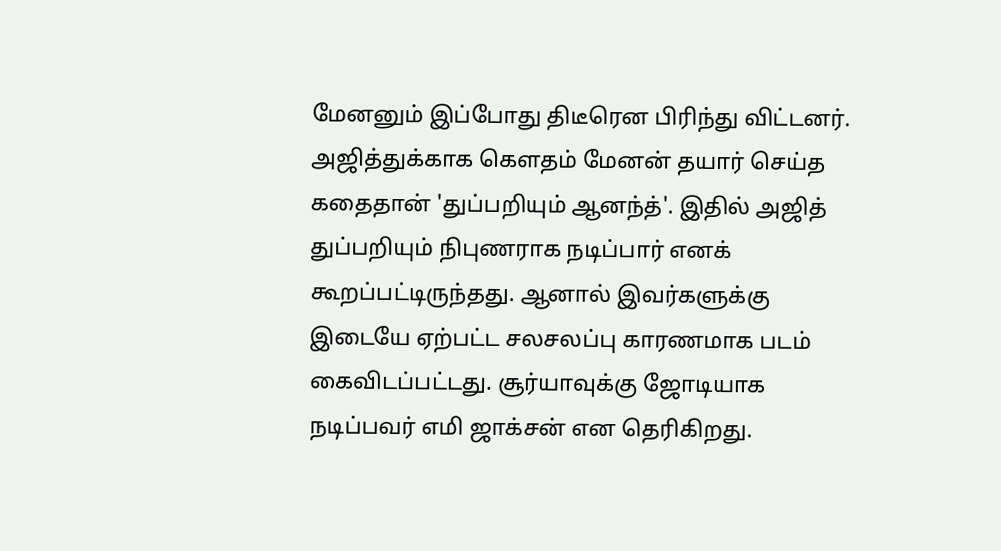மேனனும் இப்போது திடீரென பிரிந்து விட்டனர். அஜித்துக்காக கௌதம் மேனன் தயார் செய்த கதைதான் 'துப்பறியும் ஆனந்த்'. இதில் அஜித் துப்பறியும் நிபுணராக நடிப்பார் எனக் கூறப்பட்டிருந்தது. ஆனால் இவர்களுக்கு இடையே ஏற்பட்ட சலசலப்பு காரணமாக படம் கைவிடப்பட்டது. சூர்யாவுக்கு ஜோடியாக நடிப்பவர் எமி ஜாக்சன் என தெரிகிறது.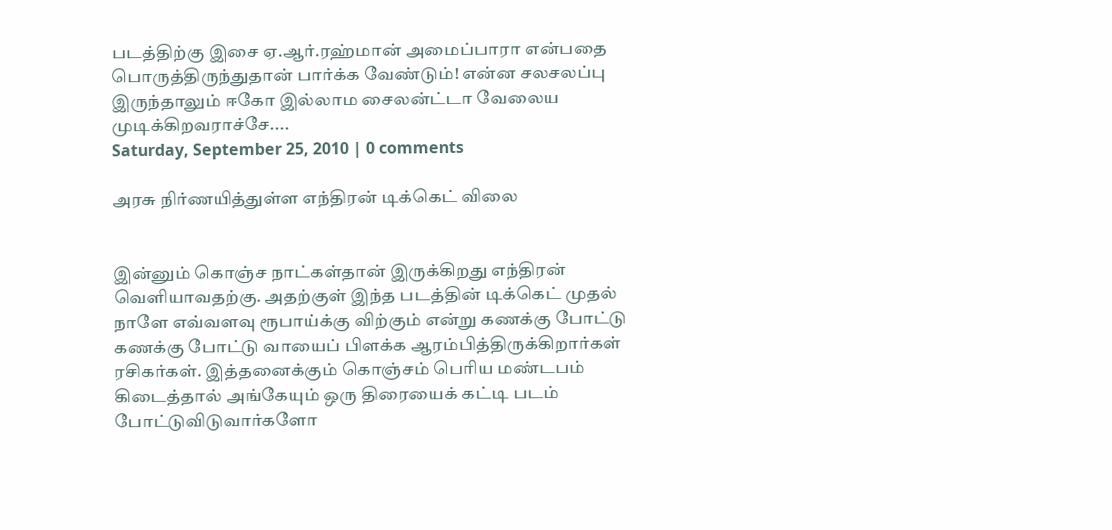படத்திற்கு இசை ஏ.ஆர்.ரஹ்மான் அமைப்பாரா என்பதை பொருத்திருந்துதான் பார்க்க வேண்டும்! என்ன சலசலப்பு இருந்தாலும் ஈகோ இல்லாம சைலன்ட்டா வேலைய முடிக்கிறவராச்சே....
Saturday, September 25, 2010 | 0 comments

அரசு நிர்ணயித்துள்ள எந்திரன் டிக்கெட் விலை


இன்னும் கொஞ்ச நாட்கள்தான் இருக்கிறது எந்திரன் வெளியாவதற்கு. அதற்குள் இந்த படத்தின் டிக்கெட் முதல் நாளே எவ்வளவு ரூபாய்க்கு விற்கும் என்று கணக்கு போட்டு கணக்கு போட்டு வாயைப் பிளக்க ஆரம்பித்திருக்கிறார்கள் ரசிகர்கள். இத்தனைக்கும் கொஞ்சம் பெரிய மண்டபம் கிடைத்தால் அங்கேயும் ஒரு திரையைக் கட்டி படம் போட்டுவிடுவார்களோ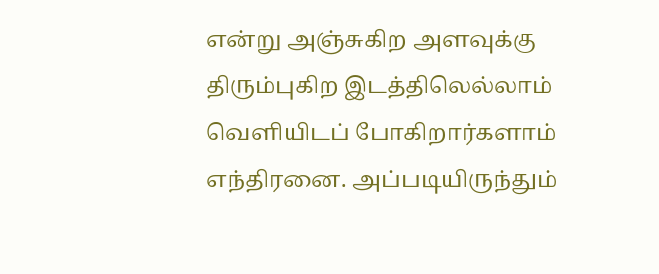என்று அஞ்சுகிற அளவுக்கு திரும்புகிற இடத்திலெல்லாம் வெளியிடப் போகிறார்களாம் எந்திரனை. அப்படியிருந்தும்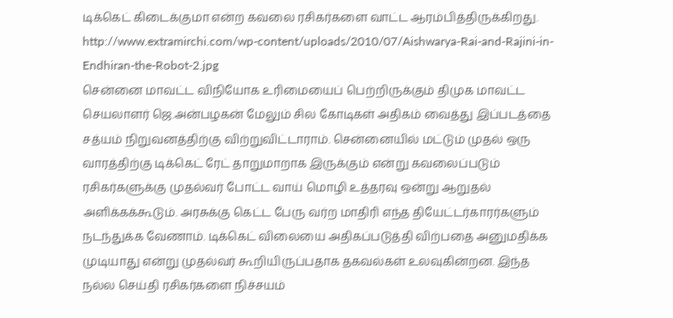டிக்கெட் கிடைக்குமா என்ற கவலை ரசிகர்களை வாட்ட ஆரம்பித்திருக்கிறது.
http://www.extramirchi.com/wp-content/uploads/2010/07/Aishwarya-Rai-and-Rajini-in-Endhiran-the-Robot-2.jpg
சென்னை மாவட்ட விநியோக உரிமையைப் பெற்றிருக்கும் திமுக மாவட்ட செயலாளர் ஜெ.அன்பழகன் மேலும் சில கோடிகள் அதிகம் வைத்து இப்படத்தை சத்யம் நிறுவனத்திற்கு விற்றுவிட்டாராம். சென்னையில் மட்டும் முதல் ஒரு வாரத்திற்கு டிக்கெட் ரேட் தாறுமாறாக இருக்கும் என்று கவலைப்படும் ரசிகர்களுக்கு முதல்வர் போட்ட வாய் மொழி உத்தரவு ஒன்று ஆறுதல் அளிக்கக்கூடும். அரசுக்கு கெட்ட பேரு வர்ற மாதிரி எந்த தியேட்டர்காரர்களும் நடந்துக்க வேணாம். டிக்கெட் விலையை அதிகப்படுத்தி விற்பதை அனுமதிக்க முடியாது என்று முதல்வர் கூறியிருப்பதாக தகவல்கள் உலவுகின்றன. இந்த நல்ல செய்தி ரசிகர்களை நிச்சயம்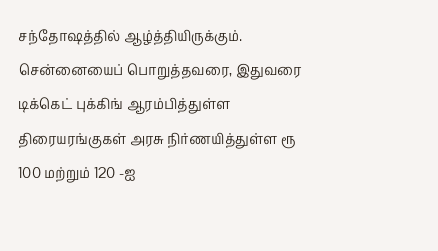சந்தோஷத்தில் ஆழ்த்தியிருக்கும். சென்னையைப் பொறுத்தவரை, இதுவரை டிக்கெட் புக்கிங் ஆரம்பித்துள்ள திரையரங்குகள் அரசு நிர்ணயித்துள்ள ரூ 100 மற்றும் 120 -ஐ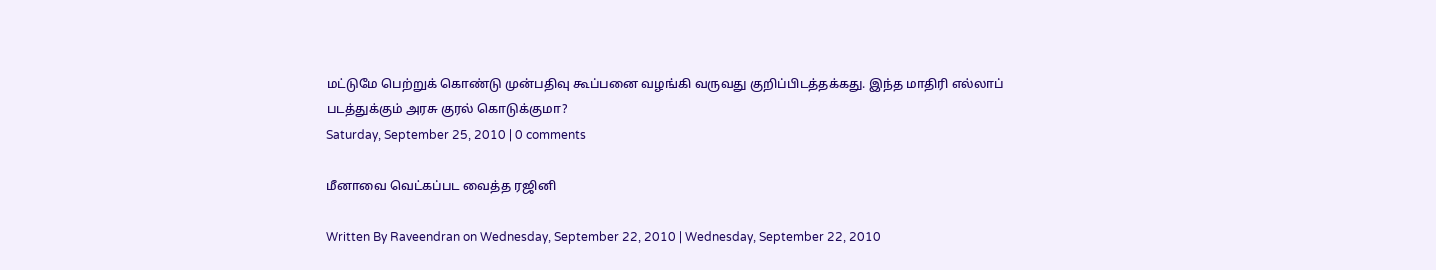மட்டுமே பெற்றுக் கொண்டு முன்பதிவு கூப்பனை வழங்கி வருவது குறிப்பிடத்தக்கது. இந்த மாதிரி எல்லாப் படத்துக்கும் அரசு குரல் கொடுக்குமா?
Saturday, September 25, 2010 | 0 comments

மீனாவை வெட்கப்பட வைத்த ரஜினி

Written By Raveendran on Wednesday, September 22, 2010 | Wednesday, September 22, 2010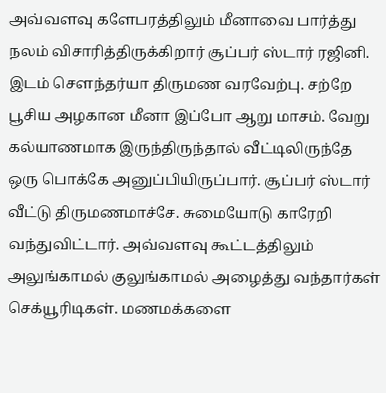அவ்வளவு களேபரத்திலும் மீனாவை பார்த்து நலம் விசாரித்திருக்கிறார் சூப்பர் ஸ்டார் ரஜினி. இடம் சௌந்தர்யா திருமண வரவேற்பு. சற்றே பூசிய அழகான மீனா இப்போ ஆறு மாசம். வேறு கல்யாணமாக இருந்திருந்தால் வீட்டிலிருந்தே ஒரு பொக்கே அனுப்பியிருப்பார். சூப்பர் ஸ்டார் வீட்டு திருமணமாச்சே. சுமையோடு காரேறி வந்துவிட்டார். அவ்வளவு கூட்டத்திலும் அலுங்காமல் குலுங்காமல் அழைத்து வந்தார்கள் செக்யூரிடிகள். மணமக்களை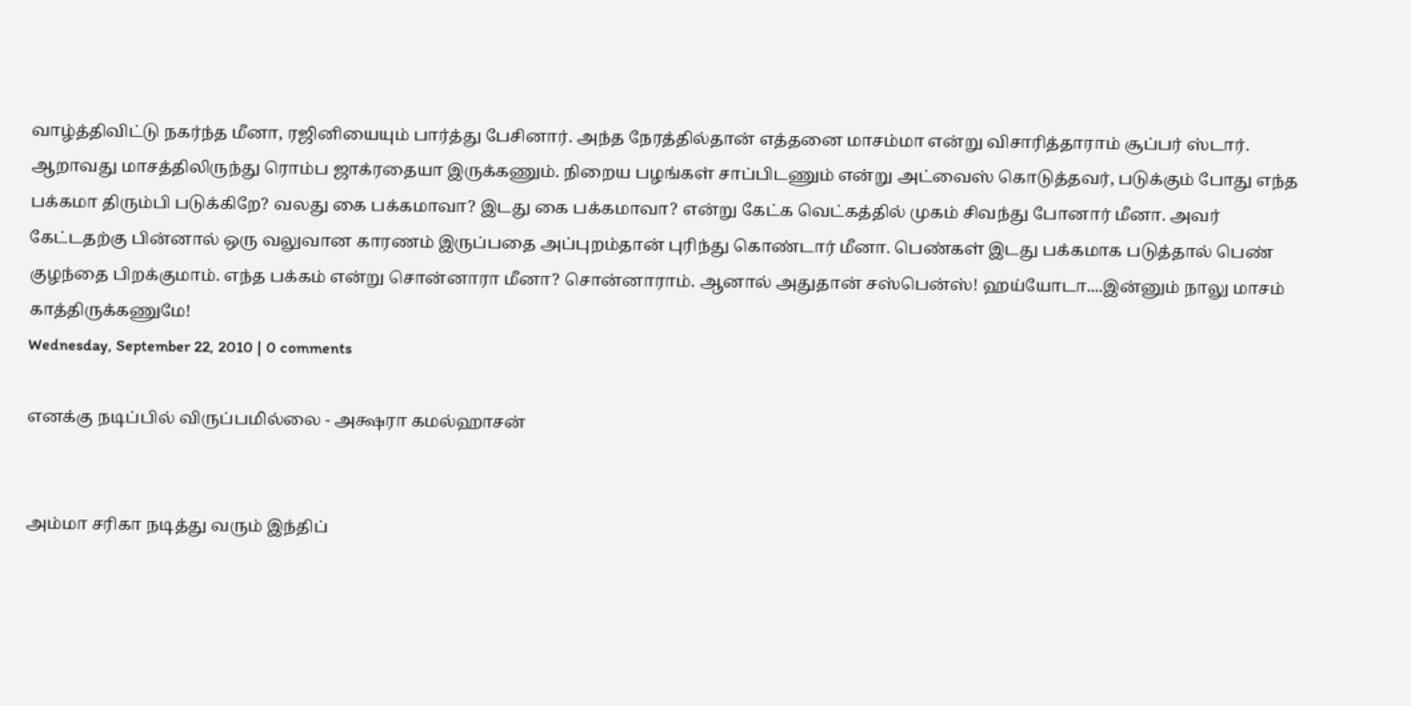வாழ்த்திவிட்டு நகர்ந்த மீனா, ரஜினியையும் பார்த்து பேசினார். அந்த நேரத்தில்தான் எத்தனை மாசம்மா என்று விசாரித்தாராம் சூப்பர் ஸ்டார். ஆறாவது மாசத்திலிருந்து ரொம்ப ஜாக்ரதையா இருக்கணும். நிறைய பழங்கள் சாப்பிடணும் என்று அட்வைஸ் கொடுத்தவர், படுக்கும் போது எந்த பக்கமா திரும்பி படுக்கிறே? வலது கை பக்கமாவா? இடது கை பக்கமாவா? என்று கேட்க வெட்கத்தில் முகம் சிவந்து போனார் மீனா. அவர் கேட்டதற்கு பின்னால் ஒரு வலுவான காரணம் இருப்பதை அப்புறம்தான் புரிந்து கொண்டார் மீனா. பெண்கள் இடது பக்கமாக படுத்தால் பெண் குழந்தை பிறக்குமாம். எந்த பக்கம் என்று சொன்னாரா மீனா? சொன்னாராம். ஆனால் அதுதான் சஸ்பென்ஸ்! ஹய்யோடா....இன்னும் நாலு மாசம் காத்திருக்கணுமே!
Wednesday, September 22, 2010 | 0 comments

எனக்கு நடிப்பில் விருப்பமில்லை - அக்ஷரா கமல்ஹாசன்


அம்மா சரிகா நடித்து வரும் இந்திப்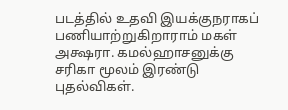படத்தில் உதவி இயக்குநராகப் பணியாற்றுகிறாராம் மகள் அக்ஷரா. கமல்ஹாசனுக்கு சரிகா மூலம் இரண்டு புதல்விகள்.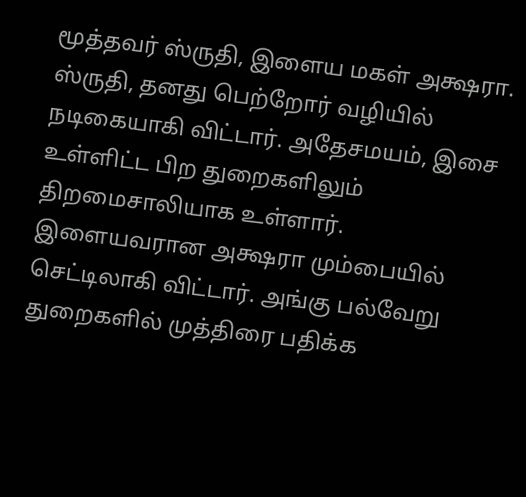மூத்தவர் ஸ்ருதி, இளைய மகள் அக்ஷரா. ஸ்ருதி, தனது பெற்றோர் வழியில் நடிகையாகி விட்டார். அதேசமயம், இசை உள்ளிட்ட பிற துறைகளிலும் திறமைசாலியாக உள்ளார். இளையவரான அக்ஷரா மும்பையில் செட்டிலாகி விட்டார். அங்கு பல்வேறு துறைகளில் முத்திரை பதிக்க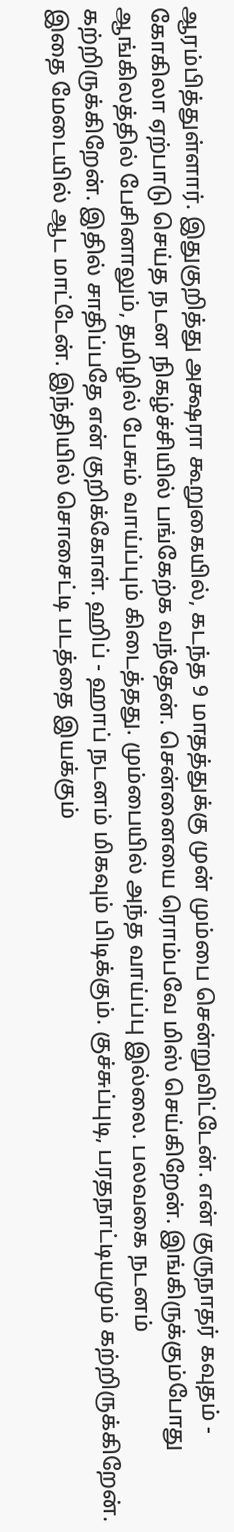ஆரம்பித்துள்ளார். இதுகுறித்து அக்ஷரா கூறுகையில், கடந்த 9 மாதத்துக்கு முன் மும்பை சென்றுவிட்டேன். என் குருநாதர் கவுதம் - கோகிலா ஏற்பாடு செய்த நடன நிகழ்ச்சியில் பங்கேற்க வந்தேன். சென்னையை ரொம்பவே மிஸ் செய்கிறேன். இங்கிருக்கும்போது ஆங்கிலத்தில் பேசினாலும், தமிழில் பேசும் வாய்ப்பும் கிடைத்தது. மும்பையில் அந்த வாய்ப்பு இல்லை. பலவகை நடனம் கற்றிருக்கிறேன். இதில் சாதிப்பதே என் குறிக்கோள். ஹிப் - ஹாப் நடனம் மிகவும் பிடிக்கும். குச்சுப்புடி, பரதநாட்டியமும் கற்றிருக்கிறேன். இதை மேடையில் ஆட மாட்டேன். இந்தியில் சொசைட்டி படத்தை இயக்கும்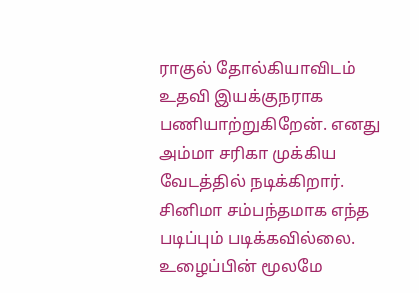ராகுல் தோல்கியாவிடம் உதவி இயக்குநராக பணியாற்றுகிறேன். எனது அம்மா சரிகா முக்கிய வேடத்தில் நடிக்கிறார். சினிமா சம்பந்தமாக எந்த படிப்பும் படிக்கவில்லை. உழைப்பின் மூலமே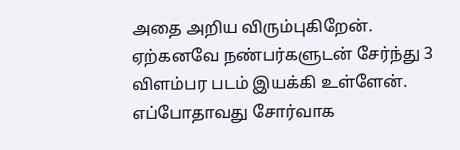அதை அறிய விரும்புகிறேன். ஏற்கனவே நண்பர்களுடன் சேர்ந்து 3 விளம்பர படம் இயக்கி உள்ளேன். எப்போதாவது சோர்வாக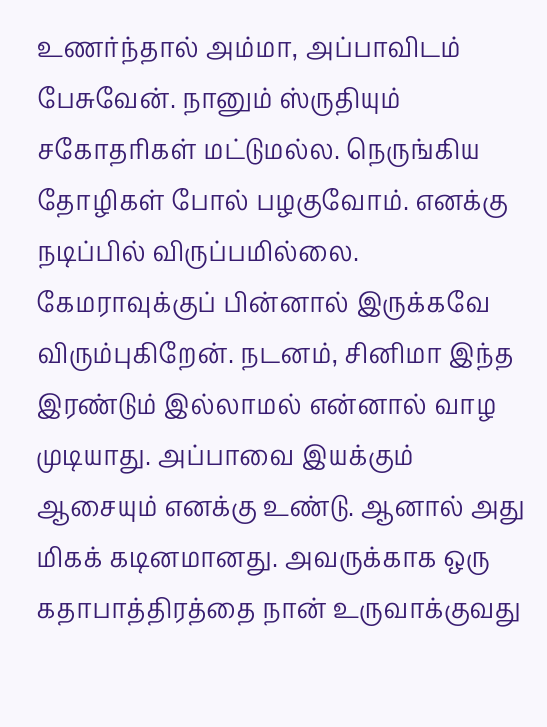உணர்ந்தால் அம்மா, அப்பாவிடம் பேசுவேன். நானும் ஸ்ருதியும் சகோதரிகள் மட்டுமல்ல. நெருங்கிய தோழிகள் போல் பழகுவோம். எனக்கு நடிப்பில் விருப்பமில்லை. கேமராவுக்குப் பின்னால் இருக்கவே விரும்புகிறேன். நடனம், சினிமா இந்த இரண்டும் இல்லாமல் என்னால் வாழ முடியாது. அப்பாவை இயக்கும் ஆசையும் எனக்கு உண்டு. ஆனால் அது மிகக் கடினமானது. அவருக்காக ஒரு கதாபாத்திரத்தை நான் உருவாக்குவது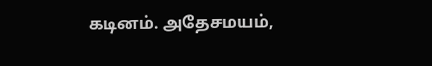கடினம். அதேசமயம்,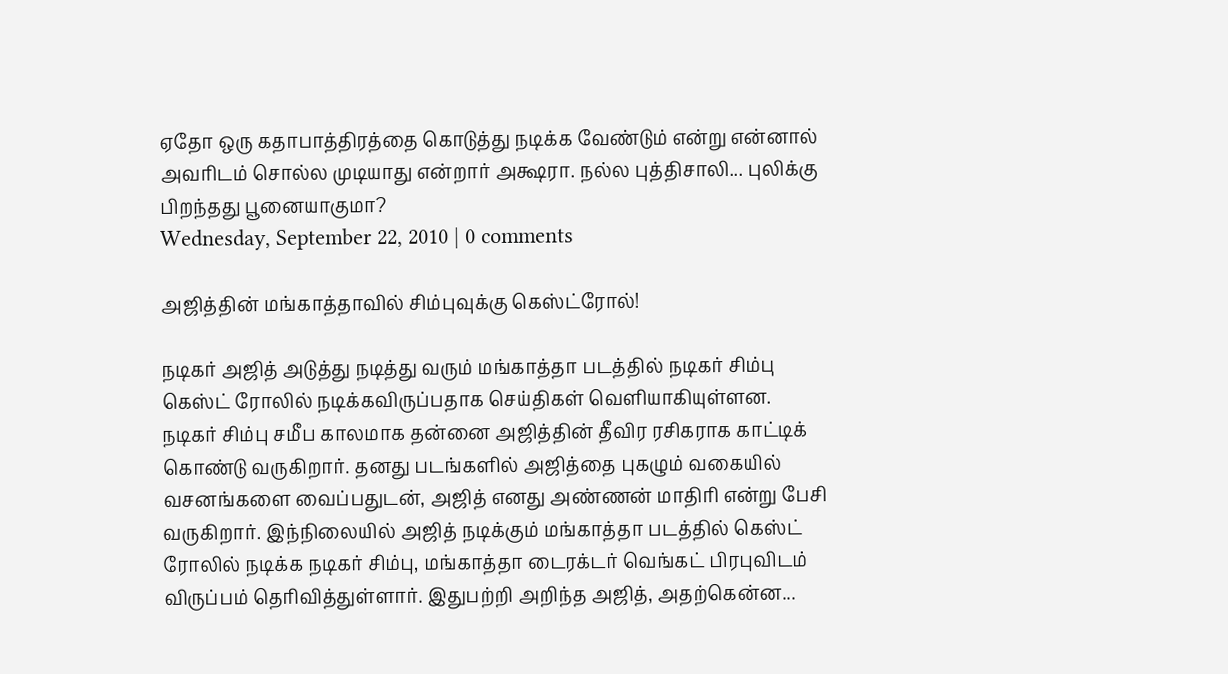ஏதோ ஒரு கதாபாத்திரத்தை கொடுத்து நடிக்க வேண்டும் என்று என்னால் அவரிடம் சொல்ல முடியாது என்றார் அக்ஷரா. நல்ல புத்திசாலி... புலிக்கு பிறந்தது பூனையாகுமா?
Wednesday, September 22, 2010 | 0 comments

அஜித்தின் மங்காத்தாவில் சிம்புவுக்கு கெஸ்ட்ரோல்!

நடிகர் அஜித் அடுத்து நடித்து வரும் மங்‌காத்தா படத்தில் நடிகர் சிம்பு கெஸ்ட் ரோலில் நடிக்கவிருப்பதாக செய்திகள் வெளியாகியுள்ளன. நடிகர் சிம்பு சமீப காலமாக தன்னை அஜித்தின் தீவிர ரசிகராக காட்டிக் கொண்டு வருகிறார். தனது படங்களில் அஜித்தை புகழும் வகையில் வசனங்களை வைப்பதுடன், அஜித் எனது அண்ணன் மாதிரி என்று பேசி வருகிறார். இந்நிலையில் அஜித் நடிக்கும் மங்காத்தா படத்தில் கெஸ்ட் ரோலில் நடிக்க நடிகர் சிம்பு, மங்காத்தா டைரக்டர் வெங்கட் பிரபுவிடம் விருப்பம் தெரிவித்துள்ளார். இதுபற்றி அறிந்த அஜித், அதற்கென்ன...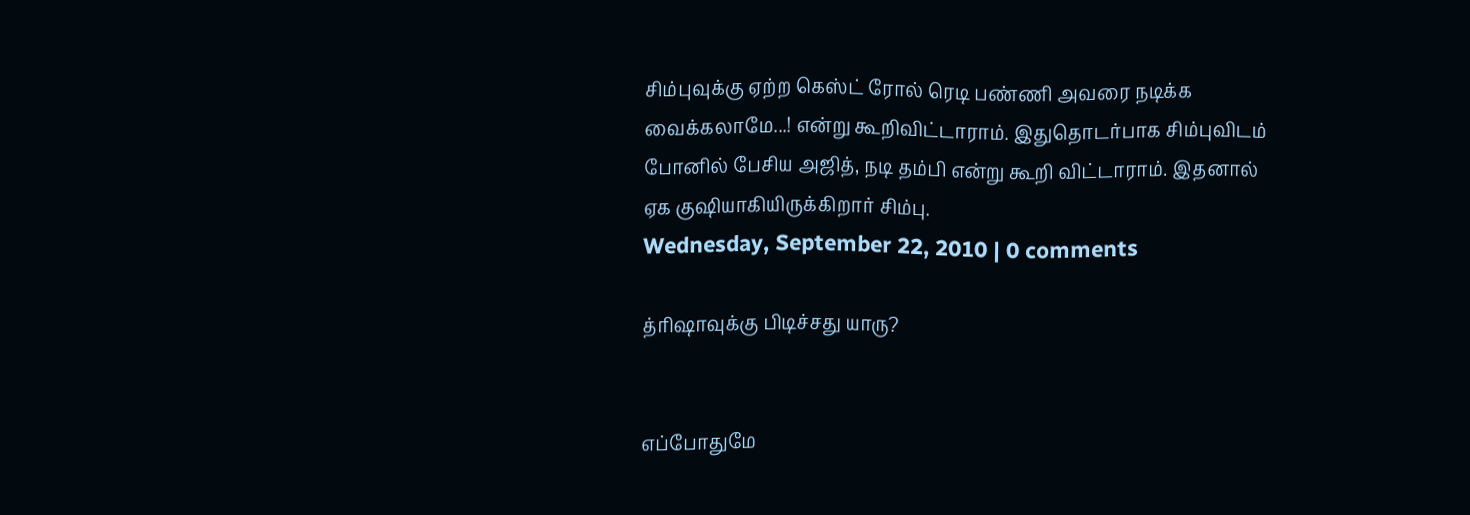சிம்புவுக்கு ஏற்ற கெஸ்ட் ரோல் ரெடி பண்ணி அவரை நடிக்க வைக்கலாமே...! என்று கூறிவிட்டாராம். இதுதொடர்பாக சிம்புவிடம் போனில் பேசிய அஜித், நடி தம்பி என்று கூறி விட்டாராம். இதனால் ஏக குஷியாகியிருக்கிறார் சிம்பு.
Wednesday, September 22, 2010 | 0 comments

த்ரிஷாவுக்கு பிடிச்சது யாரு?


எப்போதுமே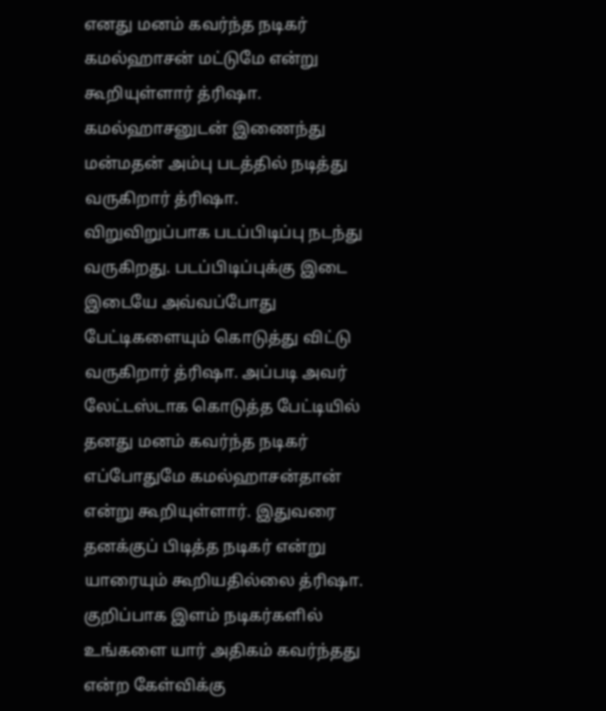எனது மனம் கவர்ந்த நடிகர் கமல்ஹாசன் மட்டுமே என்று கூறியுள்ளார் த்ரிஷா. கமல்ஹாசனுடன் இணைந்து மன்மதன் அம்பு படத்தில் நடித்து வருகிறார் த்ரிஷா. விறுவிறுப்பாக படப்பிடிப்பு நடந்து வருகிறது. படப்பிடிப்புக்கு இடை இடையே அவ்வப்போது பேட்டிகளையும் கொடுத்து விட்டு வருகிறார் த்ரிஷா. அப்படி அவர் லேட்டஸ்டாக கொடுத்த பேட்டியில் தனது மனம் கவர்ந்த நடிகர் எப்போதுமே கமல்ஹாசன்தான் என்று கூறியுள்ளார். இதுவரை தனக்குப் பிடித்த நடிகர் என்று யாரையும் கூறியதில்லை த்ரிஷா. குறிப்பாக இளம் நடிகர்களில் உங்களை யார் அதிகம் கவர்ந்தது என்ற கேள்விக்கு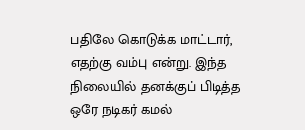பதிலே கொடுக்க மாட்டார், எதற்கு வம்பு என்று. இந்த நிலையில் தனக்குப் பிடித்த ஒரே நடிகர் கமல்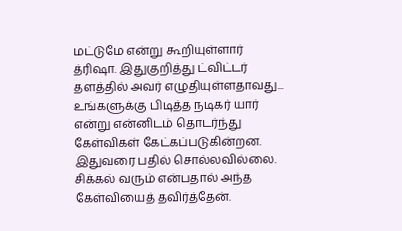மட்டுமே என்று கூறியுள்ளார் த்ரிஷா. இதுகுறித்து ட்விட்டர் தளத்தில் அவர் எழுதியுள்ளதாவது... உங்களுக்கு பிடித்த நடிகர் யார் என்று என்னிடம் தொடர்ந்து கேள்விகள் கேட்கப்படுகின்றன. இதுவரை பதில் சொல்லவில்லை. சிக்கல் வரும் என்பதால் அந்த கேள்வியைத் தவிர்த்தேன்.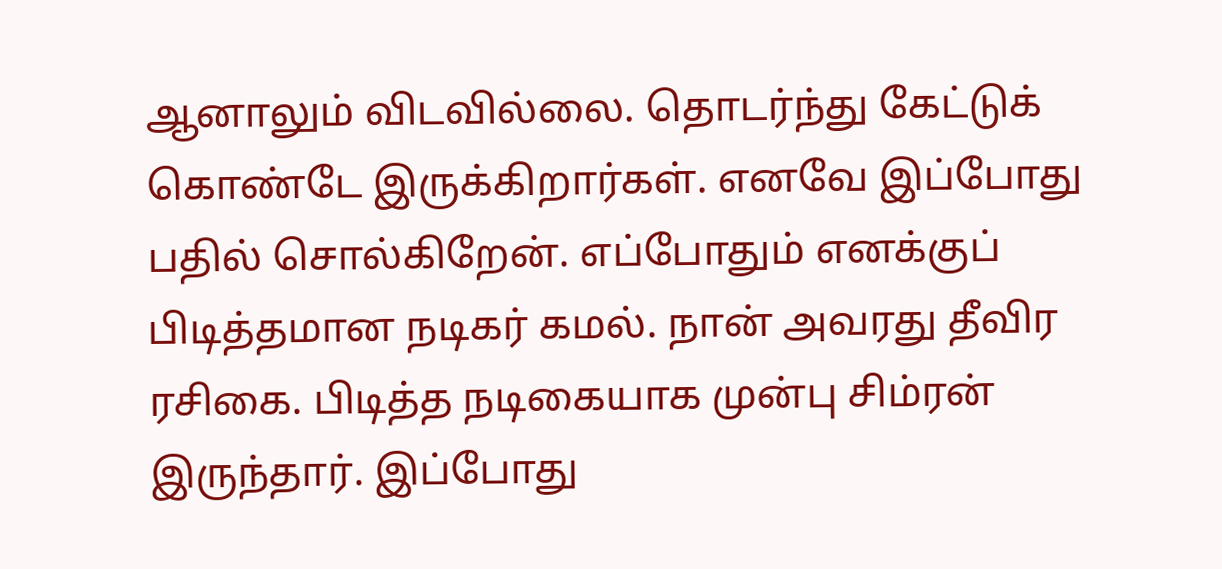ஆனாலும் விடவில்லை. தொடர்ந்து கேட்டுக் கொண்டே இருக்கிறார்கள். எனவே இப்போது பதில் சொல்கிறேன். எப்போதும் எனக்குப் பிடித்தமான நடிகர் கமல். நான் அவரது தீவிர ரசிகை. பிடித்த நடிகையாக முன்பு சிம்ரன் இருந்தார். இப்போது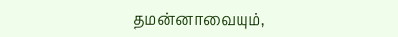தமன்னாவையும்,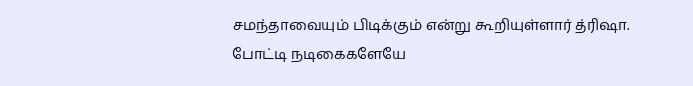சமந்தாவையும் பிடிக்கும் என்று கூறியுள்ளார் த்ரிஷா. போட்டி நடிகைகளேயே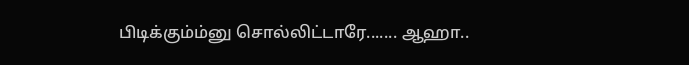பிடிக்கும்ம்னு சொல்லிட்டாரே....... ஆஹா..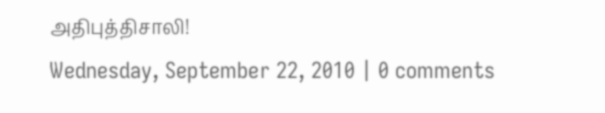அதிபுத்திசாலி!
Wednesday, September 22, 2010 | 0 comments